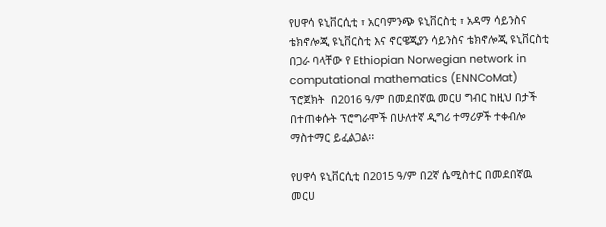የሀዋሳ ዩኒቨርሲቲ ፣ አርባምንጭ ዩኒቨርስቲ ፣ አዳማ ሳይንስና ቴክኖሎጂ ዩኒቨርስቲ እና ኖርዌጂያን ሳይንስና ቴክኖሎጂ ዩኒቨርስቲ በጋራ ባላቸው የ Ethiopian Norwegian network in computational mathematics (ENNCoMat)   ፕሮጀክት  በ2016 ዓ/ም በመደበኛዉ መርሀ ግብር ከዚህ በታች በተጠቀሱት ፕሮግራሞች በሁለተኛ ዲግሪ ተማሪዎች ተቀብሎ ማስተማር ይፈልጋል፡፡

የሀዋሳ ዩኒቨርሲቲ በ2015 ዓ/ም በ2ኛ ሴሚስተር በመደበኛዉ መርሀ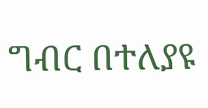ግብር በተለያዩ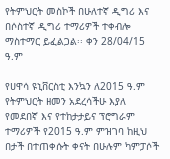የትምህርት መስኮች በሁለተኛ ዲግሪ እና በሶስተኛ ዲግሪ ተማሪዎች ተቀብሎ ማስተማር ይፈልጋል፡፡ ቀን 28/04/15 ዓ.ም

የሀዋሳ ዩኒቨርስቲ እንኳን ለ2015 ዓ.ም የትምህርት ዘመን አደረሳችሁ እያለ የመደበኛ እና የተከታታይና ፕሮግራም ተማሪዎች የ2015 ዓ.ም ምዝገባ ከዚህ በታች በተጠቀሱት ቀናት በሁሉም ካምፓሶች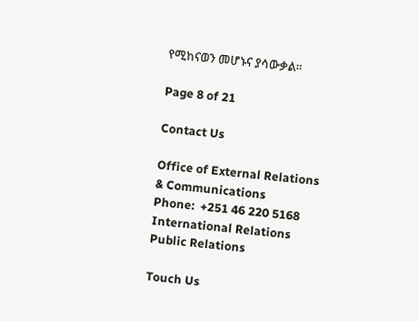የሚከናወን መሆኑና ያሳውቃል።

Page 8 of 21

Contact Us

Office of External Relations & Communications
Phone:  +251 46 220 5168
International Relations
Public Relations

Touch Us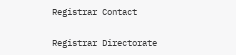Registrar Contact

Registrar Directorate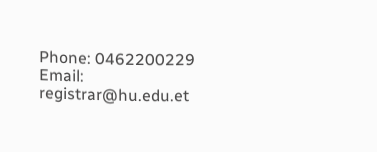Phone: 0462200229
Email: registrar@hu.edu.et